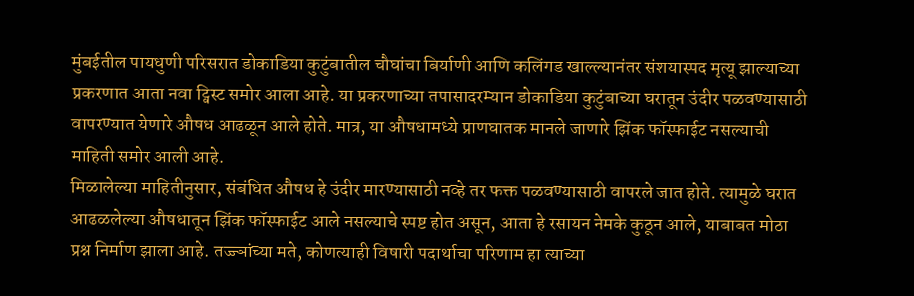मुंबईतील पायधुणी परिसरात डोकाडिया कुटुंबातील चौघांचा बिर्याणी आणि कलिंगड खाल्ल्यानंतर संशयास्पद मृत्यू झाल्याच्या प्रकरणात आता नवा ट्विस्ट समोर आला आहे. या प्रकरणाच्या तपासादरम्यान डोकाडिया कुटुंबाच्या घरातून उंदीर पळवण्यासाठी वापरण्यात येणारे औषध आढळून आले होते. मात्र, या औषधामध्ये प्राणघातक मानले जाणारे झिंक फॉस्फाईट नसल्याची माहिती समोर आली आहे.
मिळालेल्या माहितीनुसार, संबंधित औषध हे उंदीर मारण्यासाठी नव्हे तर फक्त पळवण्यासाठी वापरले जात होते. त्यामुळे घरात आढळलेल्या औषधातून झिंक फॉस्फाईट आले नसल्याचे स्पष्ट होत असून, आता हे रसायन नेमके कुठून आले, याबाबत मोठा प्रश्न निर्माण झाला आहे. तज्ज्ञांच्या मते, कोणत्याही विषारी पदार्थाचा परिणाम हा त्याच्या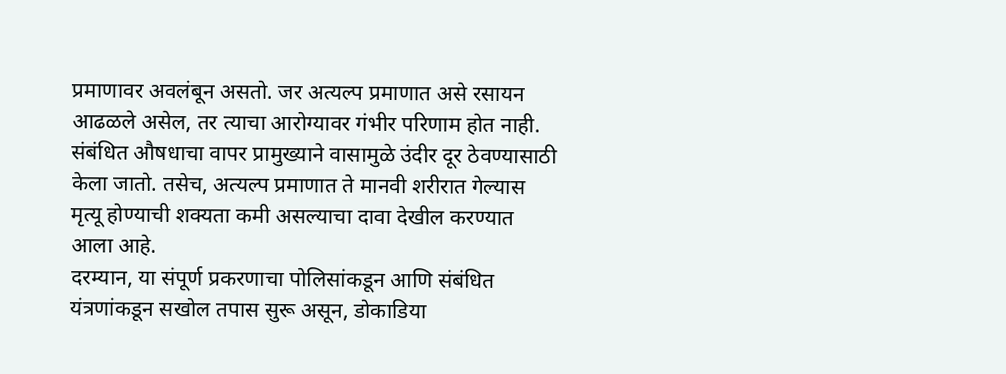प्रमाणावर अवलंबून असतो. जर अत्यल्प प्रमाणात असे रसायन आढळले असेल, तर त्याचा आरोग्यावर गंभीर परिणाम होत नाही. संबंधित औषधाचा वापर प्रामुख्याने वासामुळे उंदीर दूर ठेवण्यासाठी केला जातो. तसेच, अत्यल्प प्रमाणात ते मानवी शरीरात गेल्यास मृत्यू होण्याची शक्यता कमी असल्याचा दावा देखील करण्यात आला आहे.
दरम्यान, या संपूर्ण प्रकरणाचा पोलिसांकडून आणि संबंधित यंत्रणांकडून सखोल तपास सुरू असून, डोकाडिया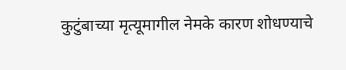कुटुंबाच्या मृत्यूमागील नेमके कारण शोधण्याचे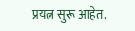प्रयत्न सुरू आहेत.